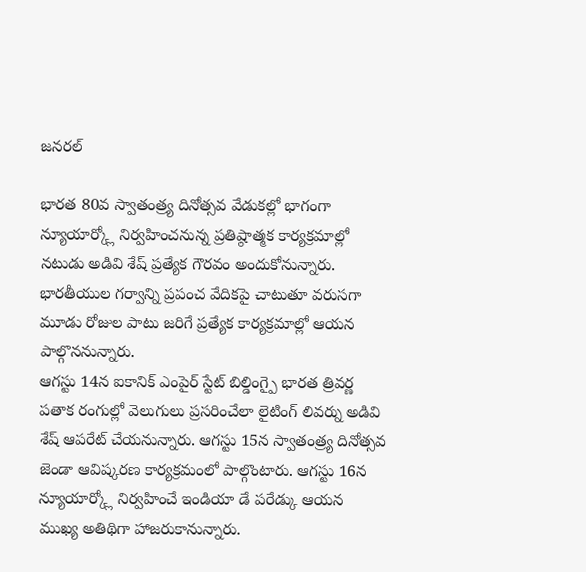జనరల్

భారత 80వ స్వాతంత్ర్య దినోత్సవ వేడుకల్లో భాగంగా న్యూయార్క్లో నిర్వహించనున్న ప్రతిష్ఠాత్మక కార్యక్రమాల్లో నటుడు అడివి శేష్ ప్రత్యేక గౌరవం అందుకోనున్నారు. భారతీయుల గర్వాన్ని ప్రపంచ వేదికపై చాటుతూ వరుసగా మూడు రోజుల పాటు జరిగే ప్రత్యేక కార్యక్రమాల్లో ఆయన పాల్గొననున్నారు.
ఆగస్టు 14న ఐకానిక్ ఎంపైర్ స్టేట్ బిల్డింగ్పై భారత త్రివర్ణ పతాక రంగుల్లో వెలుగులు ప్రసరించేలా లైటింగ్ లివర్ను అడివి శేష్ ఆపరేట్ చేయనున్నారు. ఆగస్టు 15న స్వాతంత్ర్య దినోత్సవ జెండా ఆవిష్కరణ కార్యక్రమంలో పాల్గొంటారు. ఆగస్టు 16న న్యూయార్క్లో నిర్వహించే ఇండియా డే పరేడ్కు ఆయన ముఖ్య అతిథిగా హాజరుకానున్నారు.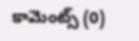కామెంట్స్ (0)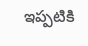ఇప్పటికి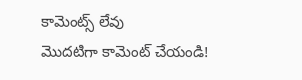కామెంట్స్ లేవు
మొదటిగా కామెంట్ చేయండి!